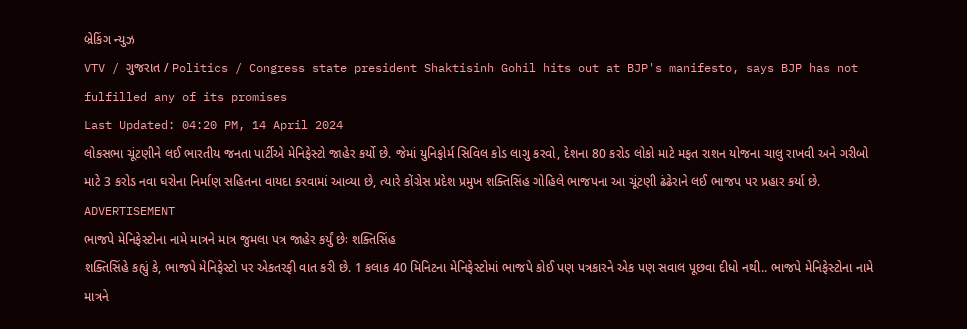બ્રેકિંગ ન્યુઝ
VTV / ગુજરાત / Politics / Congress state president Shaktisinh Gohil hits out at BJP's manifesto, says BJP has not fulfilled any of its promises
Last Updated: 04:20 PM, 14 April 2024
લોકસભા ચૂંટણીને લઈ ભારતીય જનતા પાર્ટીએ મેનિફેસ્ટો જાહેર કર્યો છે. જેમાં યુનિફોર્મ સિવિલ કોડ લાગુ કરવો, દેશના 80 કરોડ લોકો માટે મફત રાશન યોજના ચાલુ રાખવી અને ગરીબો માટે 3 કરોડ નવા ઘરોના નિર્માણ સહિતના વાયદા કરવામાં આવ્યા છે, ત્યારે કોંગ્રેસ પ્રદેશ પ્રમુખ શક્તિસિંહ ગોહિલે ભાજપના આ ચૂંટણી ઢંઢેરાને લઈ ભાજપ પર પ્રહાર કર્યા છે.
ADVERTISEMENT
ભાજપે મેનિફેસ્ટોના નામે માત્રને માત્ર જુમલા પત્ર જાહેર કર્યું છેઃ શક્તિસિંહ
શક્તિસિંહે કહ્યું કે, ભાજપે મેનિફેસ્ટો પર એકતરફી વાત કરી છે. 1 કલાક 40 મિનિટના મેનિફેસ્ટોમાં ભાજપે કોઈ પણ પત્રકારને એક પણ સવાલ પૂછવા દીધો નથી.. ભાજપે મેનિફેસ્ટોના નામે માત્રને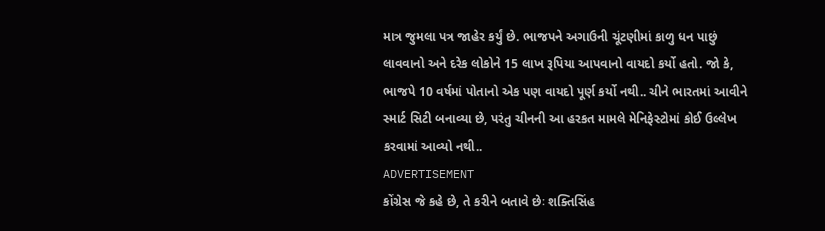માત્ર જુમલા પત્ર જાહેર કર્યું છે. ભાજપને અગાઉની ચૂંટણીમાં કાળુ ધન પાછું લાવવાનો અને દરેક લોકોને 15 લાખ રૂપિયા આપવાનો વાયદો કર્યો હતો. જો કે, ભાજપે 10 વર્ષમાં પોતાનો એક પણ વાયદો પૂર્ણ કર્યો નથી.. ચીને ભારતમાં આવીને સ્માર્ટ સિટી બનાવ્યા છે, પરંતુ ચીનની આ હરકત મામલે મેનિફેસ્ટોમાં કોઈ ઉલ્લેખ કરવામાં આવ્યો નથી..
ADVERTISEMENT
કોંગ્રેસ જે કહે છે, તે કરીને બતાવે છેઃ શક્તિસિંહ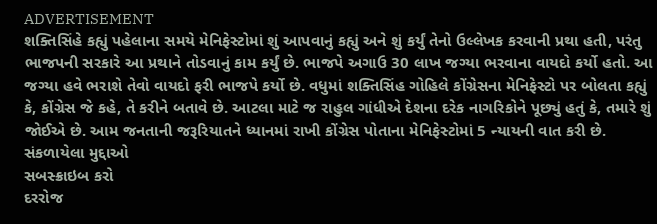ADVERTISEMENT
શક્તિસિંહે કહ્યું પહેલાના સમયે મેનિફેસ્ટોમાં શું આપવાનું કહ્યું અને શું કર્યું તેનો ઉલ્લેખક કરવાની પ્રથા હતી, પરંતુ ભાજપની સરકારે આ પ્રથાને તોડવાનું કામ કર્યું છે. ભાજપે અગાઉ 30 લાખ જગ્યા ભરવાના વાયદો કર્યો હતો. આ જગ્યા હવે ભરાશે તેવો વાયદો ફરી ભાજપે કર્યો છે. વધુમાં શક્તિસિંહ ગોહિલે કોંગ્રેસના મેનિફેસ્ટો પર બોલતા કહ્યું કે, કોંગ્રેસ જે કહે, તે કરીને બતાવે છે. આટલા માટે જ રાહુલ ગાંધીએ દેશના દરેક નાગરિકોને પૂછ્યું હતું કે, તમારે શું જોઈએ છે. આમ જનતાની જરૂરિયાતને ધ્યાનમાં રાખી કોંગ્રેસ પોતાના મેનિફેસ્ટોમાં 5 ન્યાયની વાત કરી છે.
સંકળાયેલા મુદ્દાઓ
સબસ્ક્રાઇબ કરો
દરરોજ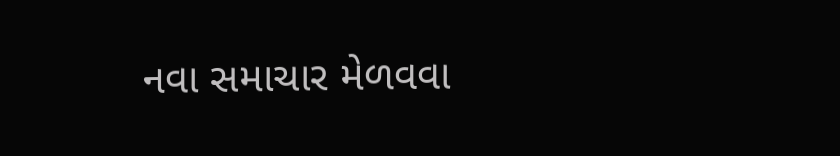નવા સમાચાર મેળવવા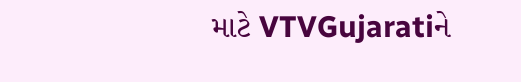માટે VTVGujaratiને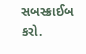સબસ્ક્રાઈબ કરો.